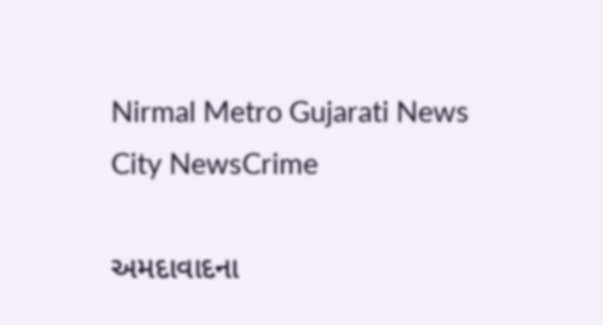Nirmal Metro Gujarati News
City NewsCrime

અમદાવાદના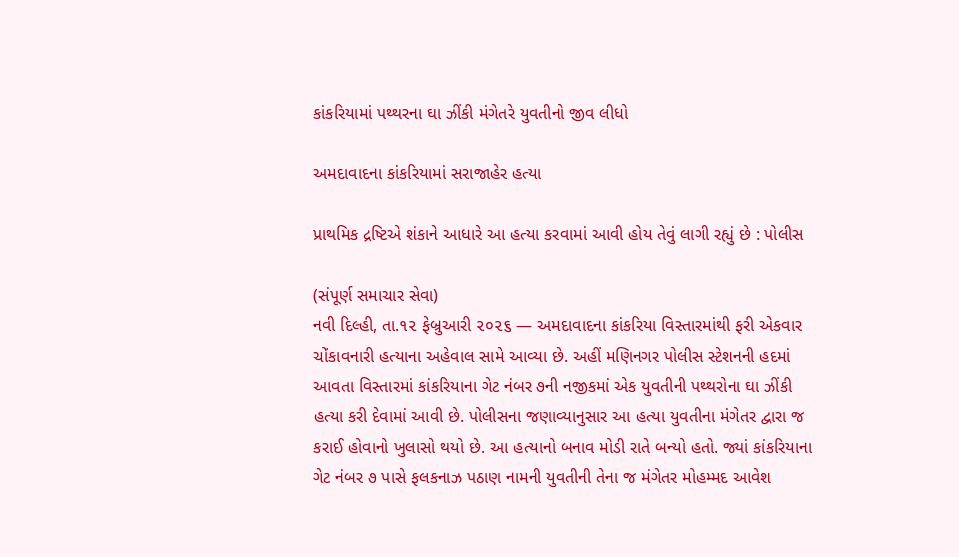કાંકરિયામાં પથ્થરના ઘા ઝીંકી મંગેતરે યુવતીનો જીવ લીધો

અમદાવાદના કાંકરિયામાં સરાજાહેર હત્યા

પ્રાથમિક દ્રષ્ટિએ શંકાને આધારે આ હત્યા કરવામાં આવી હોય તેવું લાગી રહ્યું છે : પોલીસ

(સંપૂર્ણ સમાચાર સેવા)
નવી દિલ્હી, તા.૧૨ ફેબ્રુઆરી ૨૦૨૬ — અમદાવાદના કાંકરિયા વિસ્તારમાંથી ફરી એકવાર ચોંકાવનારી હત્યાના અહેવાલ સામે આવ્યા છે. અહીં મણિનગર પોલીસ સ્ટેશનની હદમાં આવતા વિસ્તારમાં કાંકરિયાના ગેટ નંબર ૭ની નજીકમાં એક યુવતીની પથ્થરોના ઘા ઝીંકી હત્યા કરી દેવામાં આવી છે. પોલીસના જણાવ્યાનુસાર આ હત્યા યુવતીના મંગેતર દ્વારા જ કરાઈ હોવાનો ખુલાસો થયો છે. આ હત્યાનો બનાવ મોડી રાતે બન્યો હતો. જ્યાં કાંકરિયાના ગેટ નંબર ૭ પાસે ફલકનાઝ પઠાણ નામની યુવતીની તેના જ મંગેતર મોહમ્મદ આવેશ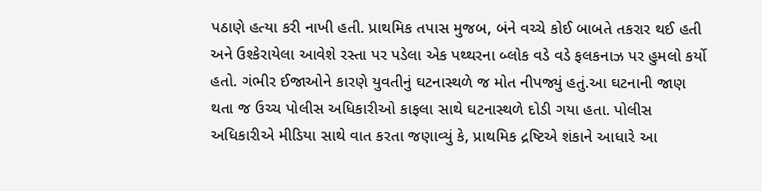પઠાણે હત્યા કરી નાખી હતી. પ્રાથમિક તપાસ મુજબ, બંને વચ્ચે કોઈ બાબતે તકરાર થઈ હતી અને ઉશ્કેરાયેલા આવેશે રસ્તા પર પડેલા એક પથ્થરના બ્લોક વડે વડે ફલકનાઝ પર હુમલો કર્યો હતો. ગંભીર ઈજાઓને કારણે યુવતીનું ઘટનાસ્થળે જ મોત નીપજ્યું હતું.આ ઘટનાની જાણ થતા જ ઉચ્ચ પોલીસ અધિકારીઓ કાફલા સાથે ઘટનાસ્થળે દોડી ગયા હતા. પોલીસ અધિકારીએ મીડિયા સાથે વાત કરતા જણાવ્યું કે, પ્રાથમિક દ્રષ્ટિએ શંકાને આધારે આ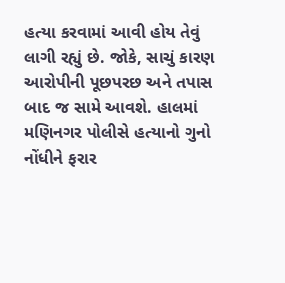હત્યા કરવામાં આવી હોય તેવું લાગી રહ્યું છે. જોકે, સાચું કારણ આરોપીની પૂછપરછ અને તપાસ બાદ જ સામે આવશે. હાલમાં મણિનગર પોલીસે હત્યાનો ગુનો નોંધીને ફરાર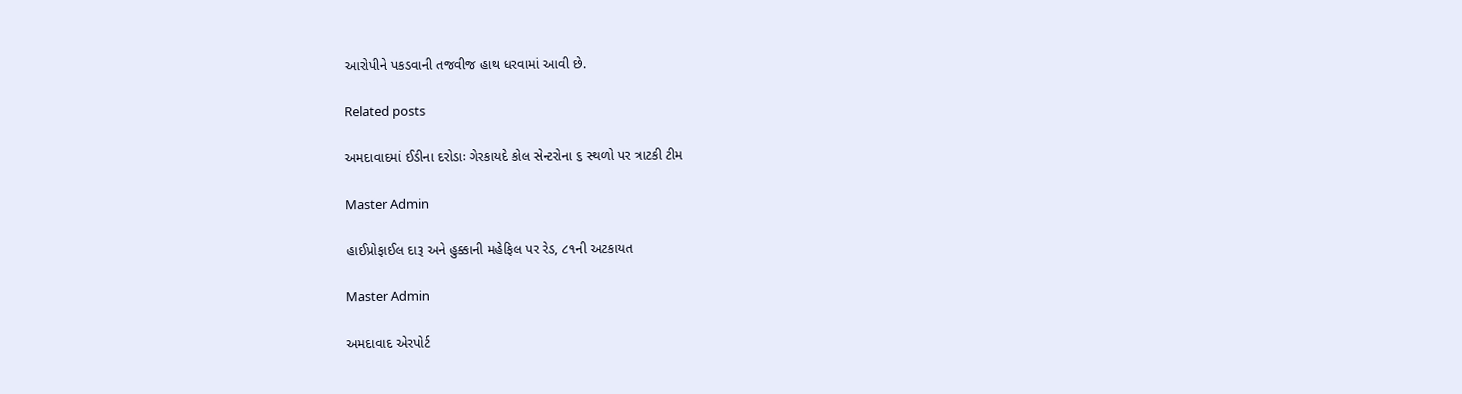આરોપીને પકડવાની તજવીજ હાથ ધરવામાં આવી છે.

Related posts

અમદાવાદમાં ઈડીના દરોડાઃ ગેરકાયદે કોલ સેન્ટરોના ૬ સ્થળો પર ત્રાટકી ટીમ

Master Admin

હાઈપ્રોફાઈલ દારૂ અને હુક્કાની મહેફિલ પર રેડ, ૮૧ની અટકાયત

Master Admin

અમદાવાદ એરપોર્ટ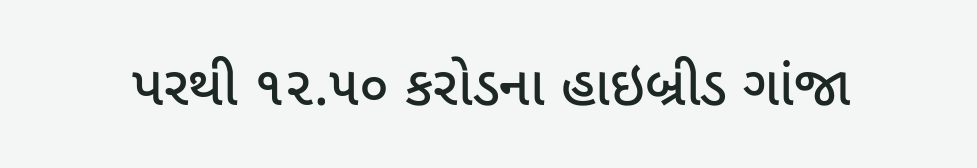પરથી ૧૨.૫૦ કરોડના હાઇબ્રીડ ગાંજા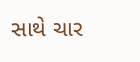સાથે ચાર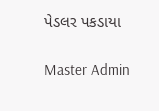પેડલર પકડાયા

Master Admin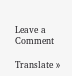Leave a Comment

Translate »